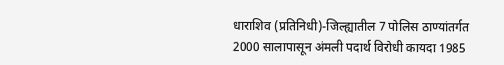धाराशिव (प्रतिनिधी)-जिल्ह्यातील 7 पोलिस ठाण्यांतर्गत 2000 सालापासून अंमली पदार्थ विरोधी कायदा 1985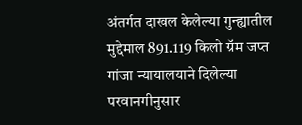अंतर्गत दाखल केलेल्या गुन्ह्यातील मुद्देमाल 891.119 किलो ग्रॅम जप्त गांजा न्यायालयाने दिलेल्या परवानगीनुसार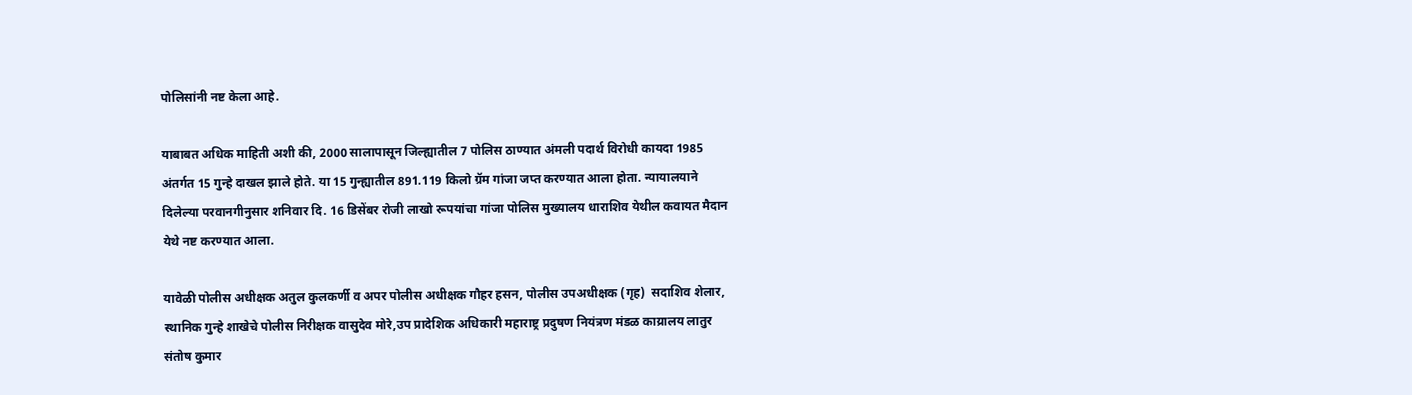पोलिसांनी नष्ट केला आहे.

याबाबत अधिक माहिती अशी की, 2000 सालापासून जिल्ह्यातील 7 पोलिस ठाण्यात अंमली पदार्थ विरोधी कायदा 1985 अंतर्गत 15 गुन्हे दाखल झाले होते. या 15 गुन्ह्यातील 891.119 किलो ग्रॅम गांजा जप्त करण्यात आला होता. न्यायालयाने दिलेल्या परवानगीनुसार शनिवार दि. 16 डिसेंबर रोजी लाखो रूपयांचा गांजा पोलिस मुख्यालय धाराशिव येथील कवायत मैदान येथे नष्ट करण्यात आला.

यावेळी पोलीस अधीक्षक अतुल कुलकर्णी व अपर पोलीस अधीक्षक गौहर हसन, पोलीस उपअधीक्षक (गृह)  सदाशिव शेलार, स्थानिक गुन्हे शाखेचे पोलीस निरीक्षक वासुदेव मोरे,उप प्रादेशिक अधिकारी महाराष्ट्र प्रदुषण नियंत्रण मंडळ काय्रालय लातुर संतोष कुमार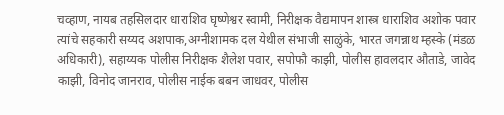चव्हाण, नायब तहसिलदार धाराशिव घृष्णेश्वर स्वामी, निरीक्षक वैद्यमापन शास्त्र धाराशिव अशोक पवार त्यांचे सहकारी सय्यद अशपाक,अग्नीशामक दल येथील संभाजी साळुंके, भारत जगन्नाथ म्हस्के (मंडळ अधिकारी), सहाय्यक पोलीस निरीक्षक शैलेश पवार, सपोफौ काझी, पोलीस हावलदार औताडे, जावेद काझी, विनोद जानराव, पोलीस नाईक बबन जाधवर, पोलीस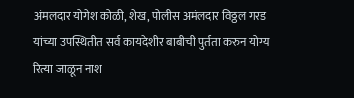अंमलदार योगेश कोळी, शेख, पोलीस अमंलदार विठ्ठल गरड यांच्या उपस्थितीत सर्व कायदेशीर बाबीची पुर्तता करुन योग्य रित्या जाळून नाश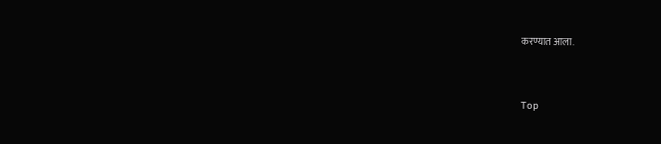करण्यात आला.



Top